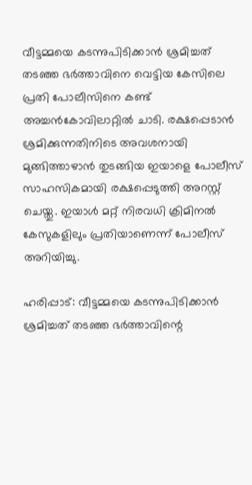വീട്ടമ്മയെ കടന്നുപിടിക്കാൻ ശ്രമിച്ചത് തടഞ്ഞ ഭർത്താവിനെ വെട്ടിയ കേസിലെ പ്രതി പോലീസിനെ കണ്ട് അച്ചൻകോവിലാറ്റിൽ ചാടി. രക്ഷപ്പെടാൻ ശ്രമിക്കുന്നതിനിടെ അവശനായി മുങ്ങിത്താഴാൻ തുടങ്ങിയ ഇയാളെ പോലീസ് സാഹസികമായി രക്ഷപ്പെടുത്തി അറസ്റ്റ് ചെയ്തു. ഇയാൾ മറ്റ് നിരവധി ക്രിമിനൽ കേസുകളിലും പ്രതിയാണെന്ന് പോലീസ് അറിയിച്ചു.

ഹരിപ്പാട്: വീട്ടമ്മയെ കടന്നുപിടിക്കാൻ ശ്രമിച്ചത് തടഞ്ഞ ഭർത്താവിന്റെ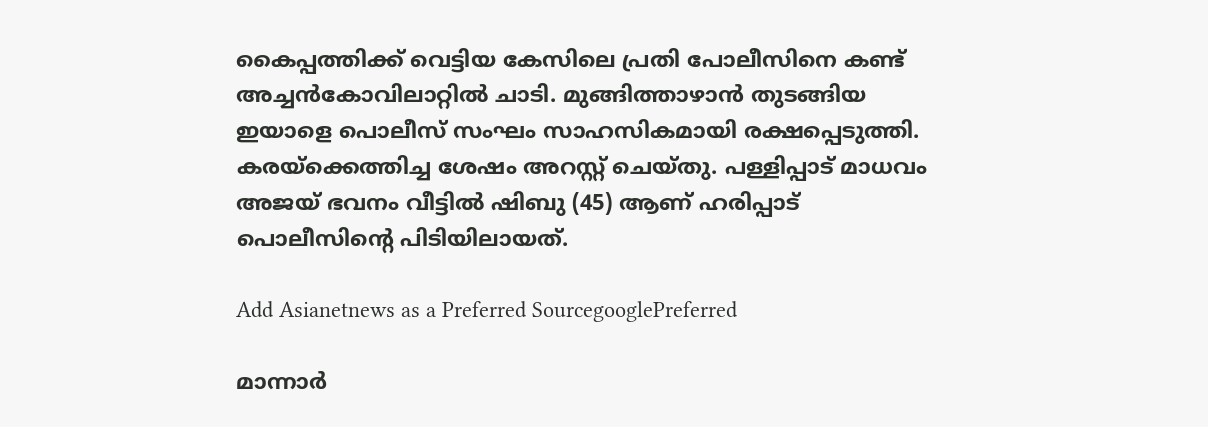കൈപ്പത്തിക്ക് വെട്ടിയ കേസിലെ പ്രതി പോലീസിനെ കണ്ട് അച്ചൻകോവിലാറ്റിൽ ചാടി. മുങ്ങിത്താഴാൻ തുടങ്ങിയ ഇയാളെ പൊലീസ് സംഘം സാഹസികമായി രക്ഷപ്പെടുത്തി. കരയ്ക്കെത്തിച്ച ശേഷം അറസ്റ്റ് ചെയ്തു. പള്ളിപ്പാട് മാധവം അജയ് ഭവനം വീട്ടിൽ ഷിബു (45) ആണ് ഹരിപ്പാട് പൊലീസിന്റെ പിടിയിലായത്.

Add Asianetnews as a Preferred SourcegooglePreferred

മാന്നാർ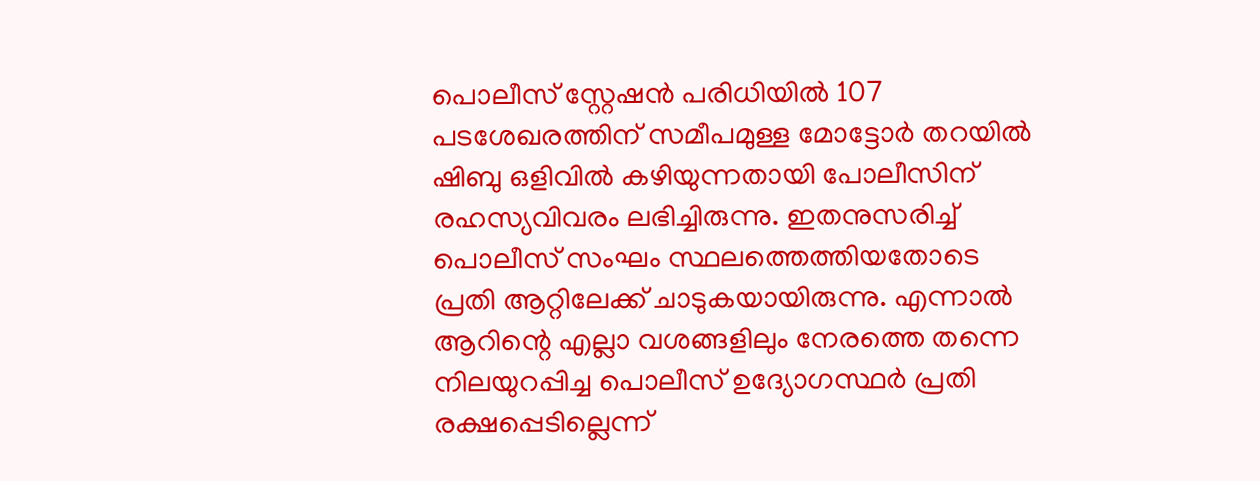പൊലീസ് സ്റ്റേഷൻ പരിധിയിൽ 107 പടശേഖരത്തിന് സമീപമുള്ള മോട്ടോർ തറയിൽ ഷിബു ഒളിവിൽ കഴിയുന്നതായി പോലീസിന് രഹസ്യവിവരം ലഭിച്ചിരുന്നു. ഇതനുസരിച്ച് പൊലീസ് സംഘം സ്ഥലത്തെത്തിയതോടെ പ്രതി ആറ്റിലേക്ക് ചാടുകയായിരുന്നു. എന്നാൽ ആറിന്റെ എല്ലാ വശങ്ങളിലും നേരത്തെ തന്നെ നിലയുറപ്പിച്ച പൊലീസ് ഉദ്യോഗസ്ഥർ പ്രതി രക്ഷപ്പെടില്ലെന്ന്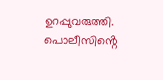ഉറപ്പുവരുത്തി. പൊലീസിൻ്റെ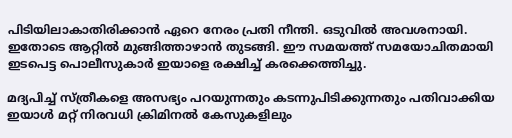പിടിയിലാകാതിരിക്കാൻ ഏറെ നേരം പ്രതി നീന്തി. ഒടുവിൽ അവശനായി. ഇതോടെ ആറ്റിൽ മുങ്ങിത്താഴാൻ തുടങ്ങി. ഈ സമയത്ത് സമയോചിതമായി ഇടപെട്ട പൊലീസുകാർ ഇയാളെ രക്ഷിച്ച് കരക്കെത്തിച്ചു.

മദ്യപിച്ച് സ്ത്രീകളെ അസഭ്യം പറയുന്നതും കടന്നുപിടിക്കുന്നതും പതിവാക്കിയ ഇയാൾ മറ്റ് നിരവധി ക്രിമിനൽ കേസുകളിലും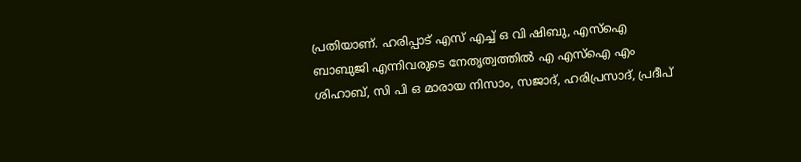പ്രതിയാണ്. ഹരിപ്പാട് എസ് എച്ച് ഒ വി ഷിബു, എസ്ഐ ബാബുജി എന്നിവരുടെ നേതൃത്വത്തിൽ എ എസ്ഐ എം ശിഹാബ്, സി പി ഒ മാരായ നിസാം, സജാദ്, ഹരിപ്രസാദ്, പ്രദീപ്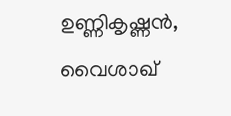ഉണ്ണികൃഷ്ണൻ, വൈശാഖ്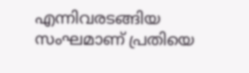എന്നിവരടങ്ങിയ സംഘമാണ് പ്രതിയെ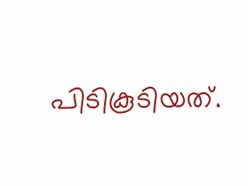പിടികൂടിയത്.